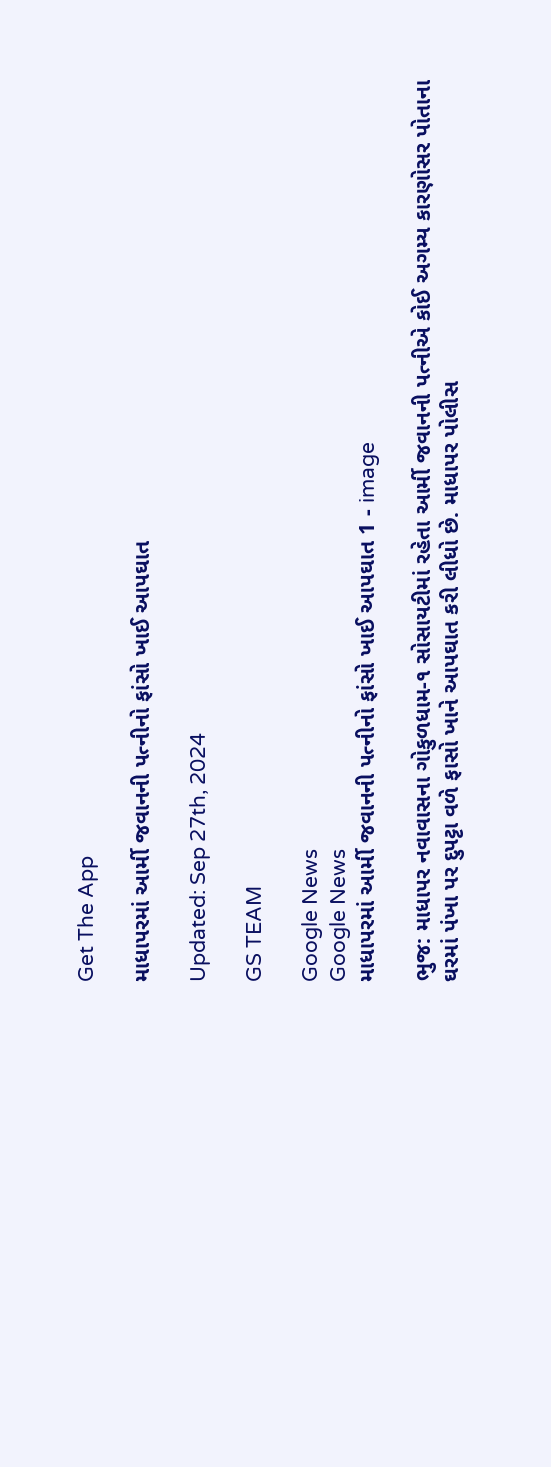Get The App

માધાપરમાં આર્મી જવાનની પત્નીનો ફાંસો ખાઈ આપઘાત

Updated: Sep 27th, 2024

GS TEAM

Google News
Google News
માધાપરમાં આર્મી જવાનની પત્નીનો ફાંસો ખાઈ આપઘાત 1 - image

ભુજ: માધાપર નવાવાસના ગોકુળધામ-૧ સોસાયટીમાં રહેતા આર્મી જવાનની પત્નીએ કોઈ અગમ્ય કારણોસર પોતાના ઘરમાં પંખા પર દુપટ્ટા વળે ફાસો ખાને આપઘાત કરી લીધો છે. માધાપર પોલીસ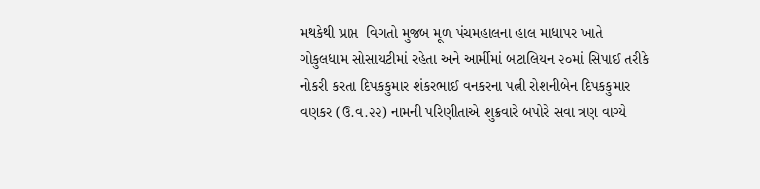મથકેથી પ્રાપ્ત  વિગતો મુજબ મૂળ પંચમહાલના હાલ માધાપર ખાતે ગોકુલધામ સોસાયટીમાં રહેતા અને આર્મીમાં બટાલિયન ૨૦માં સિપાઈ તરીકે નોકરી કરતા દિપકકુમાર શંકરભાઈ વનકરના પત્ની રોશનીબેન દિપકકુમાર વણકર (ઉ.વ.૨૨) નામની પરિણીતાએ શુક્રવારે બપોરે સવા ત્રણ વાગ્યે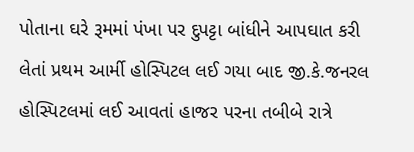પોતાના ઘરે રૂમમાં પંખા પર દુપટ્ટા બાંધીને આપઘાત કરી લેતાં પ્રથમ આર્મી હોસ્પિટલ લઈ ગયા બાદ જી.કે.જનરલ હોસ્પિટલમાં લઈ આવતાં હાજર પરના તબીબે રાત્રે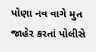પોણા નવ વાગે મુત જાહેર કરતાં પોલીસે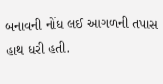બનાવની નોંધ લઈ આગળની તપાસ હાથ ધરી હતી.